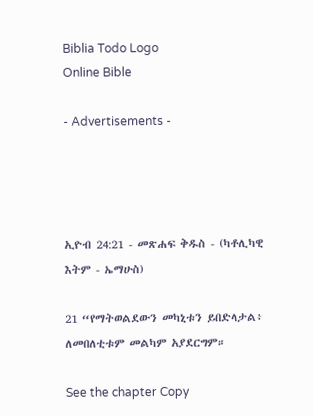Biblia Todo Logo
Online Bible

- Advertisements -




ኢዮብ 24:21 - መጽሐፍ ቅዱስ - (ካቶሊካዊ እትም - ኤማሁስ)

21 “የማትወልደውን መካኒቱን ይበድላታል፥ ለመበለቲቱም መልካም አያደርግም።

See the chapter Copy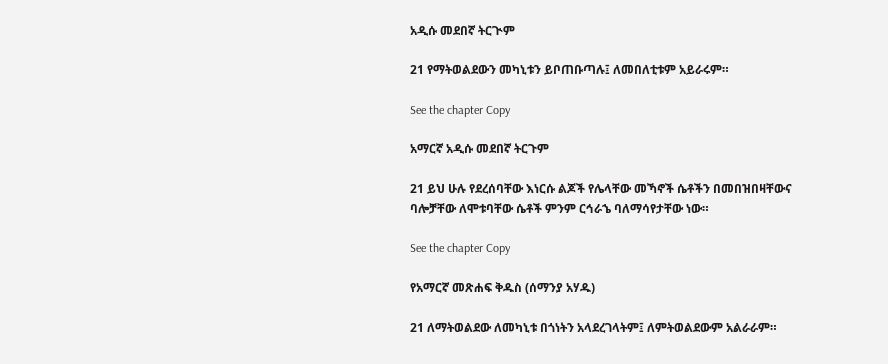አዲሱ መደበኛ ትርጒም

21 የማትወልደውን መካኒቱን ይቦጠቡጣሉ፤ ለመበለቲቱም አይራሩም።

See the chapter Copy

አማርኛ አዲሱ መደበኛ ትርጉም

21 ይህ ሁሉ የደረሰባቸው እነርሱ ልጆች የሌላቸው መኻኖች ሴቶችን በመበዝበዛቸውና ባሎቻቸው ለሞቱባቸው ሴቶች ምንም ርኅራኄ ባለማሳየታቸው ነው።

See the chapter Copy

የአማርኛ መጽሐፍ ቅዱስ (ሰማንያ አሃዱ)

21 ለማትወልደው ለመካኒቱ በጎነትን አላደረገላትም፤ ለምትወልደውም አልራራም።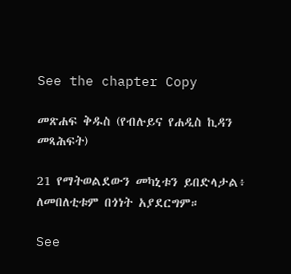See the chapter Copy

መጽሐፍ ቅዱስ (የብሉይና የሐዲስ ኪዳን መጻሕፍት)

21 የማትወልደውን መካኒቱን ይበድላታል፥ ለመበለቲቱም በጎነት አያደርግም።

See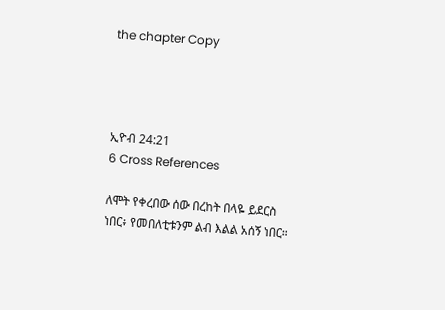the chapter Copy




ኢዮብ 24:21
6 Cross References

ለሞት የቀረበው ሰው በረከት በላዬ ይደርስ ነበር፥ የመበለቲቱንም ልብ እልል አሰኝ ነበር።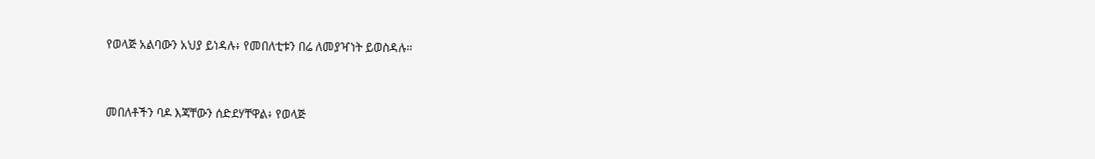የወላጅ አልባውን አህያ ይነዳሉ፥ የመበለቲቱን በሬ ለመያዣነት ይወስዳሉ።


መበለቶችን ባዶ እጃቸውን ሰድደሃቸዋል፥ የወላጅ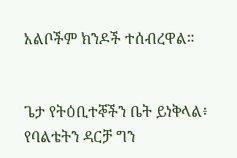አልቦችም ክንዶች ተሰብረዋል።


ጌታ የትዕቢተኞችን ቤት ይነቅላል፥ የባልቴትን ዳርቻ ግን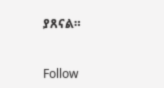ያጸናል።


Follow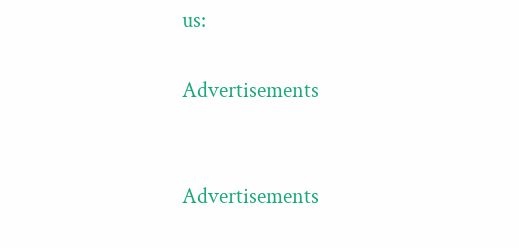us:

Advertisements


Advertisements